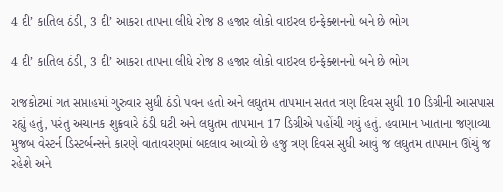4 દી’ કાતિલ ઠંડી, 3 દી’ આકરા તાપના લીધે રોજ 8 હજાર લોકો વાઇરલ ઇન્ફેક્શનનો બને છે ભોગ

4 દી’ કાતિલ ઠંડી, 3 દી’ આકરા તાપના લીધે રોજ 8 હજાર લોકો વાઇરલ ઇન્ફેક્શનનો બને છે ભોગ

રાજકોટમાં ગત સપ્તાહમાં ગુરુવાર સુધી ઠંડો પવન હતો અને લઘુતમ તાપમાન સતત ત્રણ દિવસ સુધી 10 ડિગ્રીની આસપાસ રહ્યું હતું, પરંતુ અચાનક શુક્રવારે ઠંડી ઘટી અને લઘુતમ તાપમાન 17 ડિગ્રીએ પહોંચી ગયું હતું. હવામાન ખાતાના જણાવ્યા મુજબ વેસ્ટર્ન ડિસ્ટર્બન્સને કારણે વાતાવરણમાં બદલાવ આવ્યો છે હજુ ત્રણ દિવસ સુધી આવું જ લઘુતમ તાપમાન ઊંચું જ રહેશે અને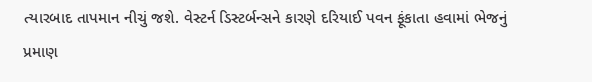ત્યારબાદ તાપમાન નીચું જશે. વેસ્ટર્ન ડિસ્ટર્બન્સને કારણે દરિયાઈ પવન ફૂંકાતા હવામાં ભેજનું પ્રમાણ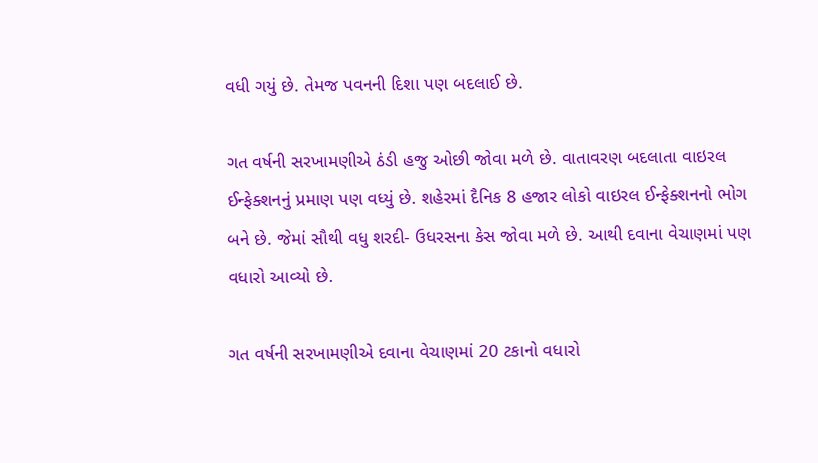વધી ગયું છે. તેમજ પવનની દિશા પણ બદલાઈ છે.

ગત વર્ષની સરખામણીએ ઠંડી હજુ ઓછી જોવા મળે છે. વાતાવરણ બદલાતા વાઇરલ ઈન્ફેક્શનનું પ્રમાણ પણ વધ્યું છે. શહેરમાં દૈનિક 8 હજાર લોકો વાઇરલ ઈન્ફેક્શનનો ભોગ બને છે. જેમાં સૌથી વધુ શરદી- ઉધરસના કેસ જોવા મળે છે. આથી દવાના વેચાણમાં પણ વધારો આવ્યો છે.

ગત વર્ષની સરખામણીએ દવાના વેચાણમાં 20 ટકાનો વધારો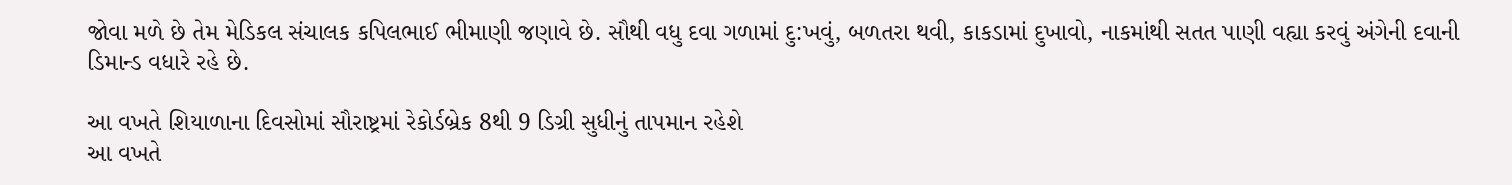જોવા મળે છે તેમ મેડિકલ સંચાલક કપિલભાઈ ભીમાણી જણાવે છે. સૌથી વધુ દવા ગળામાં દુ:ખવું, બળતરા થવી, કાકડામાં દુખાવો, નાકમાંથી સતત પાણી વહ્યા કરવું અંગેની દવાની ડિમાન્ડ વધારે રહે છે.

આ વખતે શિયાળાના દિવસોમાં સૌરાષ્ટ્રમાં રેકોર્ડબ્રેક 8થી 9 ડિગ્રી સુધીનું તાપમાન રહેશે
આ વખતે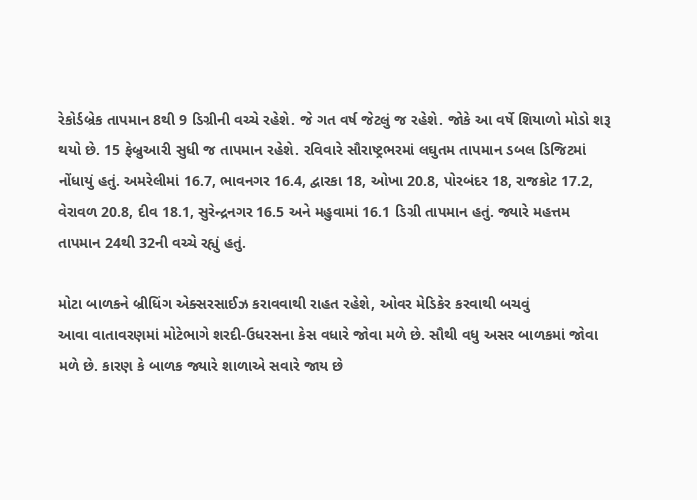રેકોર્ડબ્રેક તાપમાન 8થી 9 ડિગ્રીની વચ્ચે રહેશે. જે ગત વર્ષ જેટલું જ રહેશે. જોકે આ વર્ષે શિયાળો મોડો શરૂ થયો છે. 15 ફેબ્રુઆરી સુધી જ તાપમાન રહેશે. રવિવારે સૌરાષ્ટ્રભરમાં લઘુતમ તાપમાન ડબલ ડિજિટમાં નોંધાયું હતું. અમરેલીમાં 16.7, ભાવનગર 16.4, દ્વારકા 18, ઓખા 20.8, પોરબંદર 18, રાજકોટ 17.2, વેરાવળ 20.8, દીવ 18.1, સુરેન્દ્રનગર 16.5 અને મહુવામાં 16.1 ડિગ્રી તાપમાન હતું. જ્યારે મહત્તમ તાપમાન 24થી 32ની વચ્ચે રહ્યું હતું.

મોટા બાળકને બ્રીધિંગ એક્સરસાઈઝ કરાવવાથી રાહત રહેશે, ઓવર મેડિકેર કરવાથી બચવું
આવા વાતાવરણમાં મોટેભાગે શરદી-ઉધરસના કેસ વધારે જોવા મળે છે. સૌથી વધુ અસર બાળકમાં જોવા મળે છે. કારણ કે બાળક જ્યારે શાળાએ સવારે જાય છે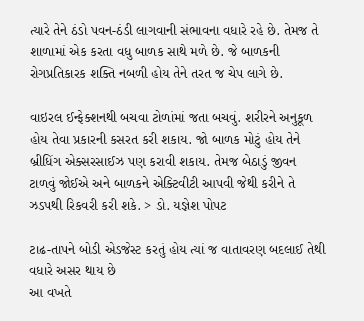ત્યારે તેને ઠંડો પવન-ઠંડી લાગવાની સંભાવના વધારે રહે છે. તેમજ તે શાળામાં એક કરતા વધુ બાળક સાથે મળે છે. જે બાળકની રોગપ્રતિકારક શક્તિ નબળી હોય તેને તરત જ ચેપ લાગે છે.

વાઇરલ ઈન્ફેક્શનથી બચવા ટોળાંમાં જતા બચવું. શરીરને અનુકૂળ હોય તેવા પ્રકારની કસરત કરી શકાય. જો બાળક મોટું હોય તેને બ્રીધિંગ એક્સરસાઈઝ પણ કરાવી શકાય. તેમજ બેઠાડું જીવન ટાળવું જોઈએ અને બાળકને એક્ટિવીટી આપવી જેથી કરીને તે ઝડપથી રિકવરી કરી શકે. > ડો. યજ્ઞેશ પોપટ

ટાઢ-તાપને બોડી એડજેસ્ટ કરતું હોય ત્યાં જ વાતાવરણ બદલાઈ તેથી વધારે અસર થાય છે
આ વખતે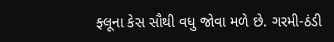ફ્લૂના કેસ સૌથી વધુ જોવા મળે છે. ગરમી-ઠંડી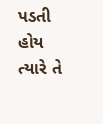પડતી હોય ત્યારે તે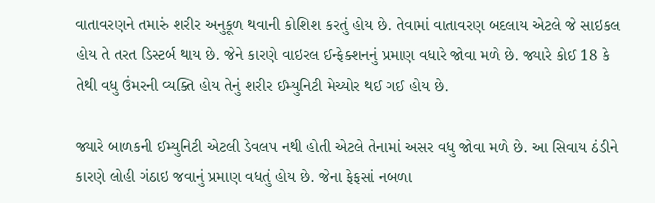વાતાવરણને તમારું શરીર અનુકૂળ થવાની કોશિશ કરતું હોય છે. તેવામાં વાતાવરણ બદલાય એટલે જે સાઇકલ હોય તે તરત ડિસ્ટર્બ થાય છે. જેને કારણે વાઇરલ ઈન્ફેક્શનનું પ્રમાણ વધારે જોવા મળે છે. જ્યારે કોઈ 18 કે તેથી વધુ ઉંમરની વ્યક્તિ હોય તેનું શરીર ઈમ્યુનિટી મેચ્યોર થઈ ગઈ હોય છે.

જ્યારે બાળકની ઈમ્યુનિટી એટલી ડેવલપ નથી હોતી એટલે તેનામાં અસર વધુ જોવા મળે છે. આ સિવાય ઠંડીને કારણે લોહી ગંઠાઇ જવાનું પ્રમાણ વધતું હોય છે. જેના ફેફસાં નબળા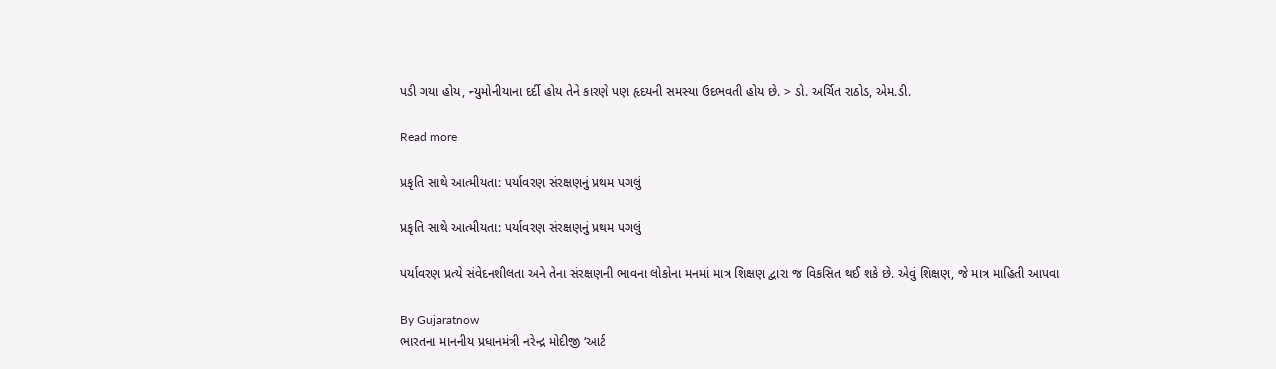પડી ગયા હોય, ન્યુમોનીયાના દર્દી હોય તેને કારણે પણ હૃદયની સમસ્યા ઉદભવતી હોય છે. > ડો. અર્ચિત રાઠોડ, એમ.ડી.

Read more

પ્રકૃતિ સાથે આત્મીયતા: પર્યાવરણ સંરક્ષણનું પ્રથમ પગલું

પ્રકૃતિ સાથે આત્મીયતા: પર્યાવરણ સંરક્ષણનું પ્રથમ પગલું

પર્યાવરણ પ્રત્યે સંવેદનશીલતા અને તેના સંરક્ષણની ભાવના લોકોના મનમાં માત્ર શિક્ષણ દ્વારા જ વિકસિત થઈ શકે છે. એવું શિક્ષણ, જે માત્ર માહિતી આપવા

By Gujaratnow
ભારતના માનનીય પ્રધાનમંત્રી નરેન્દ્ર મોદીજી ‘આર્ટ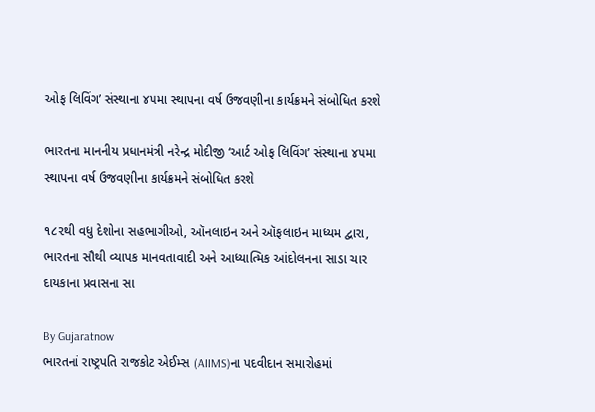ઓફ લિવિંગ’ સંસ્થાના ૪૫મા સ્થાપના વર્ષ ઉજવણીના કાર્યક્રમને સંબોધિત કરશે

ભારતના માનનીય પ્રધાનમંત્રી નરેન્દ્ર મોદીજી ‘આર્ટ ઓફ લિવિંગ’ સંસ્થાના ૪૫મા સ્થાપના વર્ષ ઉજવણીના કાર્યક્રમને સંબોધિત કરશે

૧૮૨થી વધુ દેશોના સહભાગીઓ, ઑનલાઇન અને ઑફલાઇન માધ્યમ દ્વારા, ભારતના સૌથી વ્યાપક માનવતાવાદી અને આધ્યાત્મિક આંદોલનના સાડા ચાર દાયકાના પ્રવાસના સા

By Gujaratnow
ભારતનાં રાષ્ટ્રપતિ રાજકોટ એઈમ્સ (AIIMS)ના પદવીદાન સમારોહમાં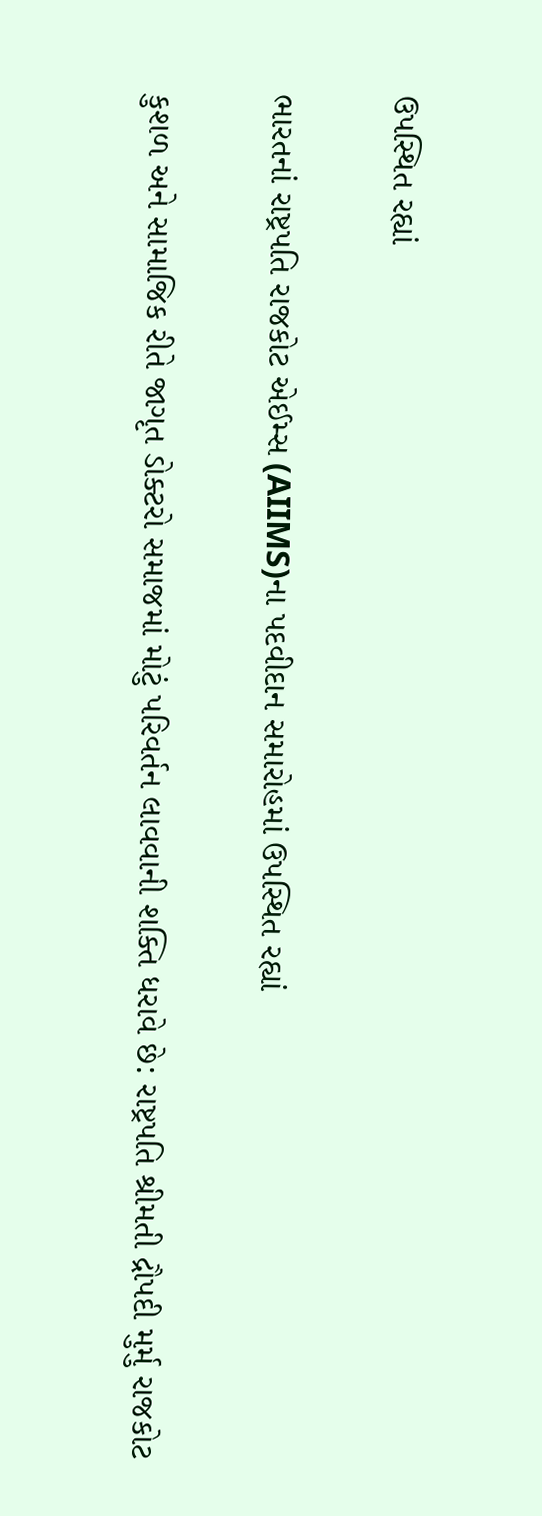ઉપસ્થિત રહ્યાં

ભારતનાં રાષ્ટ્રપતિ રાજકોટ એઈમ્સ (AIIMS)ના પદવીદાન સમારોહમાં ઉપસ્થિત રહ્યાં

કુશળ અને સામાજિક રીતે જાગૃત ડોક્ટરો સમાજમાં મોટું પરિવર્તન લાવવાની શક્તિ ધરાવે છે: રાષ્ટ્રપતિ શ્રીમતી દ્રૌપદી મુર્મુ રાજકોટ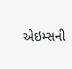એઇમ્સની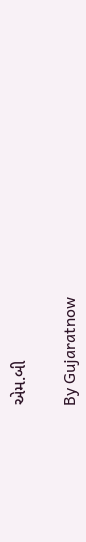એમ.બી

By Gujaratnow